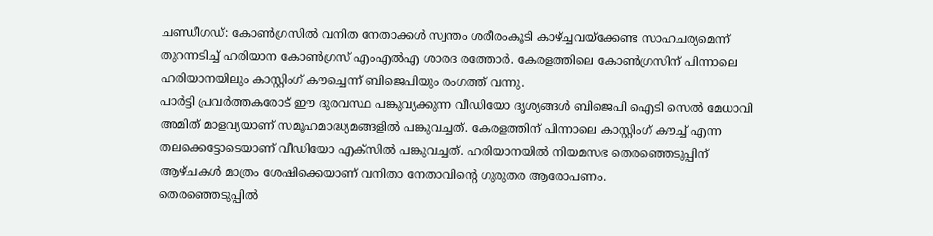ചണ്ഡീഗഡ്: കോൺഗ്രസിൽ വനിത നേതാക്കൾ സ്വന്തം ശരീരംകൂടി കാഴ്ച്ചവയ്ക്കേണ്ട സാഹചര്യമെന്ന് തുറന്നടിച്ച് ഹരിയാന കോൺഗ്രസ് എംഎൽഎ ശാരദ രത്തോർ. കേരളത്തിലെ കോൺഗ്രസിന് പിന്നാലെ ഹരിയാനയിലും കാസ്റ്റിംഗ് കൗച്ചെന്ന് ബിജെപിയും രംഗത്ത് വന്നു.
പാർട്ടി പ്രവർത്തകരോട് ഈ ദുരവസ്ഥ പങ്കുവ്യക്കുന്ന വീഡിയോ ദൃശ്യങ്ങൾ ബിജെപി ഐടി സെൽ മേധാവി അമിത് മാളവ്യയാണ് സമൂഹമാദ്ധ്യമങ്ങളിൽ പങ്കുവച്ചത്. കേരളത്തിന് പിന്നാലെ കാസ്റ്റിംഗ് കൗച്ച് എന്ന തലക്കെട്ടോടെയാണ് വീഡിയോ എക്സിൽ പങ്കുവച്ചത്. ഹരിയാനയിൽ നിയമസഭ തെരഞ്ഞെടുപ്പിന് ആഴ്ചകൾ മാത്രം ശേഷിക്കെയാണ് വനിതാ നേതാവിന്റെ ഗുരുതര ആരോപണം.
തെരഞ്ഞെടുപ്പിൽ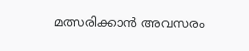മത്സരിക്കാൻ അവസരം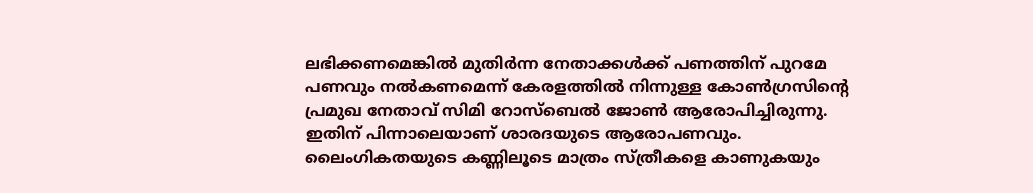ലഭിക്കണമെങ്കിൽ മുതിർന്ന നേതാക്കൾക്ക് പണത്തിന് പുറമേ പണവും നൽകണമെന്ന് കേരളത്തിൽ നിന്നുള്ള കോൺഗ്രസിന്റെ പ്രമുഖ നേതാവ് സിമി റോസ്ബെൽ ജോൺ ആരോപിച്ചിരുന്നു. ഇതിന് പിന്നാലെയാണ് ശാരദയുടെ ആരോപണവും. ലൈംഗികതയുടെ കണ്ണിലൂടെ മാത്രം സ്ത്രീകളെ കാണുകയും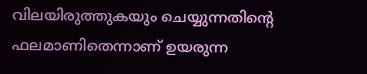വിലയിരുത്തുകയും ചെയ്യുന്നതിന്റെ ഫലമാണിതെന്നാണ് ഉയരുന്ന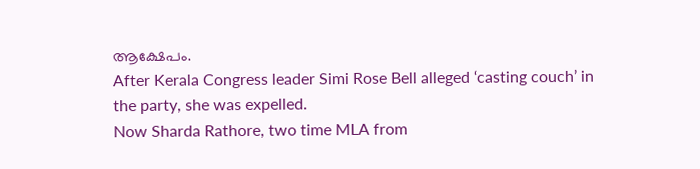ആക്ഷേപം.
After Kerala Congress leader Simi Rose Bell alleged ‘casting couch’ in the party, she was expelled.
Now Sharda Rathore, two time MLA from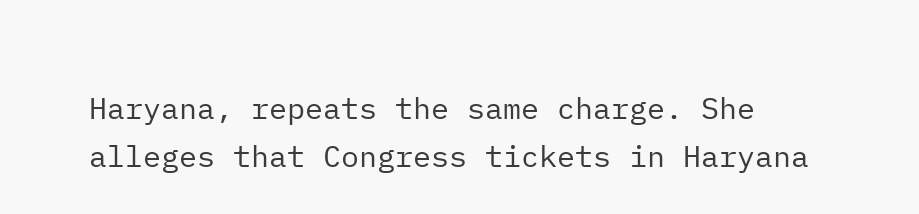Haryana, repeats the same charge. She alleges that Congress tickets in Haryana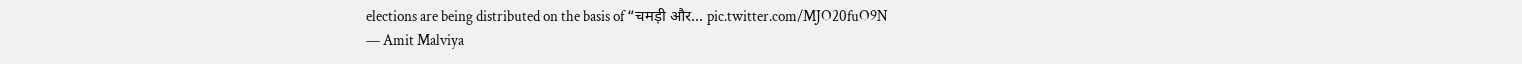elections are being distributed on the basis of “चमड़ी और… pic.twitter.com/MJO20fuO9N
— Amit Malviya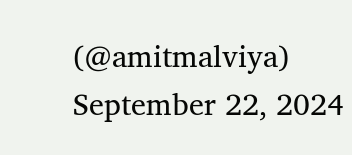(@amitmalviya) September 22, 2024